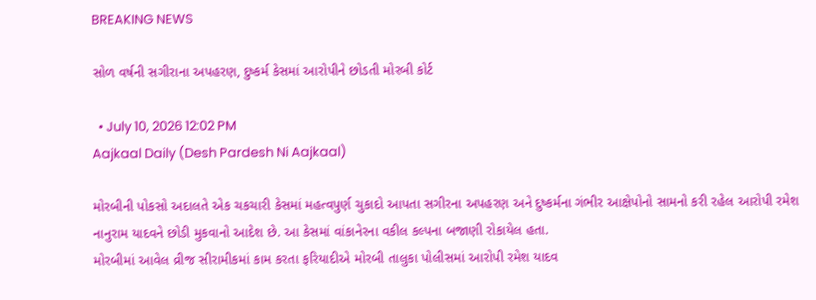BREAKING NEWS

સોળ વર્ષની સગીરાના અપહરણ, દુષ્કર્મ કેસમાં આરોપીને છોડતી મોરબી કોર્ટ

  • July 10, 2026 12:02 PM
Aajkaal Daily (Desh Pardesh Ni Aajkaal)

મોરબીની પોકસો અદાલતે એક ચકચારી કેસમાં મહત્વપુર્ણ ચુકાદો આપતા સગીરના અપહરણ અને દુષ્કર્મના ગંભીર આક્ષેપોનો સામનો કરી રહેલ આરોપી રમેશ નાનુરામ યાદવને છોડી મુકવાનો આદેશ છે. આ કેસમાં વાંકાનેરના વકીલ કલ્પના બજાણી રોકાયેલ હતા.
મોરબીમાં આવેલ વ્રીજ સીરામીકમાં કામ કરતા ફરિયાદીએ મોરબી તાલુકા પોલીસમાં આરોપી રમેશ યાદવ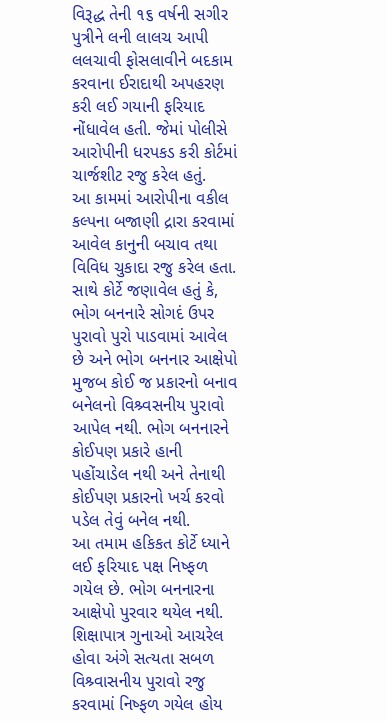વિરૂદ્ધ તેની ૧૬ વર્ષની સગીર પુત્રીને લની લાલચ આપી લલચાવી ફોસલાવીને બદકામ કરવાના ઈરાદાથી અપહરણ કરી લઈ ગયાની ફરિયાદ નોંધાવેલ હતી. જેમાં પોલીસે આરોપીની ધરપકડ કરી કોર્ટમાં ચાર્જશીટ રજુ કરેલ હતું.
આ કામમાં આરોપીના વકીલ કલ્પના બજાણી દ્રારા કરવામાં આવેલ કાનુની બચાવ તથા વિવિધ ચુકાદા રજુ કરેલ હતા. સાથે કોર્ટે જણાવેલ હતું કે, ભોગ બનનારે સોગદં ઉપર પુરાવો પુરો પાડવામાં આવેલ છે અને ભોગ બનનાર આક્ષેપો મુજબ કોઈ જ પ્રકારનો બનાવ બનેલનો વિશ્ર્વસનીય પુરાવો આપેલ નથી. ભોગ બનનારને કોઈપણ પ્રકારે હાની પહોંચાડેલ નથી અને તેનાથી કોઈપણ પ્રકારનો ખર્ચ કરવો પડેલ તેવું બનેલ નથી.
આ તમામ હકિકત કોર્ટે ધ્યાને લઈ ફરિયાદ પક્ષ નિષ્ફળ ગયેલ છે. ભોગ બનનારના આક્ષેપો પુરવાર થયેલ નથી. શિક્ષાપાત્ર ગુનાઓ આચરેલ હોવા અંગે સત્યતા સબળ વિશ્ર્વાસનીય પુરાવો રજુ કરવામાં નિષ્ફળ ગયેલ હોય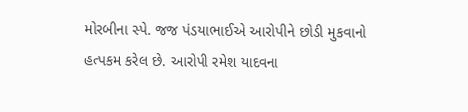મોરબીના સ્પે. જજ પંડયાભાઈએ આરોપીને છોડી મુકવાનો હત્પકમ કરેલ છે. આરોપી રમેશ યાદવના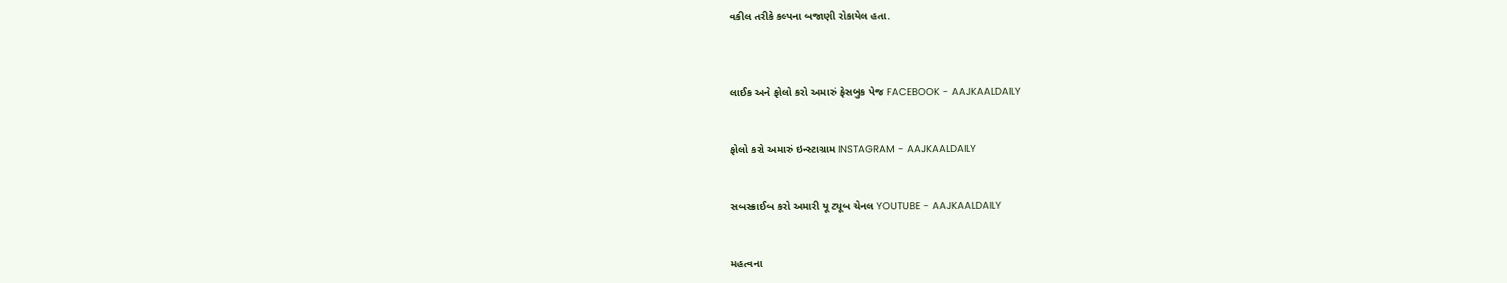વકીલ તરીકે કલ્પના બજાણી રોકાયેલ હતા.



લાઈક અને ફોલો કરો અમારું ફેસબુક પેજ FACEBOOK - AAJKAALDAILY


ફોલો કરો અમારું ઇન્સ્ટાગ્રામ INSTAGRAM - AAJKAALDAILY


સબસ્ક્રાઈબ કરો અમારી યૂ ટ્યૂબ ચેનલ YOUTUBE - AAJKAALDAILY


મહત્વના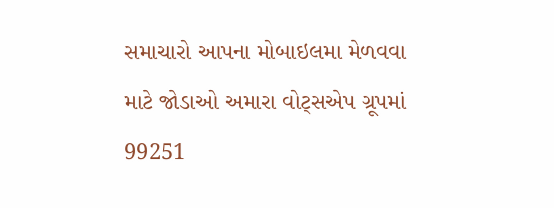સમાચારો આપના મોબાઇલમા મેળવવા માટે જોડાઓ અમારા વોટ્સએપ ગ્રૂપમાં  99251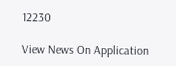12230

View News On Application